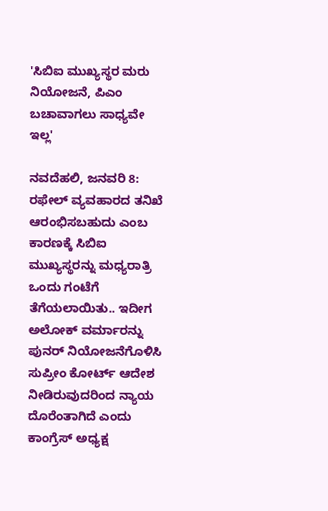'ಸಿಬಿಐ ಮುಖ್ಯಸ್ಥರ ಮರು ನಿಯೋಜನೆ, ಪಿಎಂ ಬಚಾವಾಗಲು ಸಾಧ್ಯವೇ ಇಲ್ಲ'

ನವದೆಹಲಿ, ಜನವರಿ 8: ರಫೇಲ್ ವ್ಯವಹಾರದ ತನಿಖೆ ಆರಂಭಿಸಬಹುದು ಎಂಬ ಕಾರಣಕ್ಕೆ ಸಿಬಿಐ ಮುಖ್ಯಸ್ಥರನ್ನು ಮಧ್ಯರಾತ್ರಿ ಒಂದು ಗಂಟೆಗೆ ತೆಗೆಯಲಾಯಿತು.. ಇದೀಗ ಅಲೋಕ್ ವರ್ಮಾರನ್ನು ಪುನರ್ ನಿಯೋಜನೆಗೊಳಿಸಿ ಸುಪ್ರೀಂ ಕೋರ್ಟ್ ಆದೇಶ ನೀಡಿರುವುದರಿಂದ ನ್ಯಾಯ ದೊರೆಂತಾಗಿದೆ ಎಂದು ಕಾಂಗ್ರೆಸ್ ಅಧ್ಯಕ್ಷ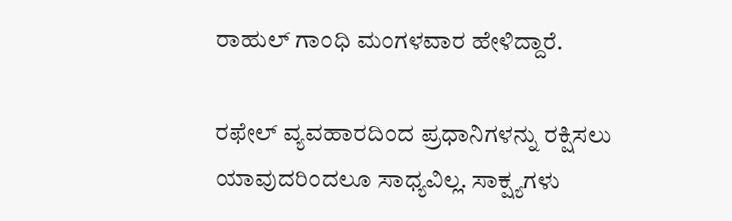ರಾಹುಲ್ ಗಾಂಧಿ ಮಂಗಳವಾರ ಹೇಳಿದ್ದಾರೆ.

ರಫೇಲ್ ವ್ಯವಹಾರದಿಂದ ಪ್ರಧಾನಿಗಳನ್ನು ರಕ್ಷಿಸಲು ಯಾವುದರಿಂದಲೂ ಸಾಧ್ಯವಿಲ್ಲ. ಸಾಕ್ಷ್ಯಗಳು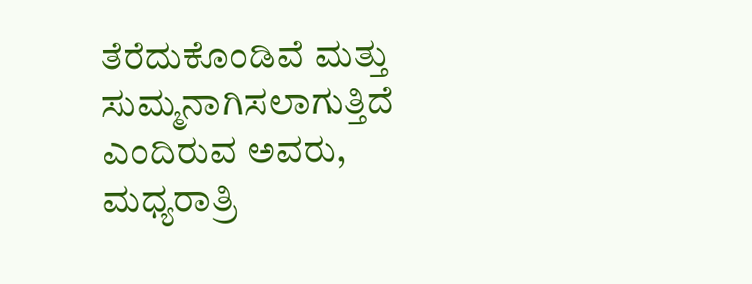ತೆರೆದುಕೊಂಡಿವೆ ಮತ್ತು ಸುಮ್ಮನಾಗಿಸಲಾಗುತ್ತಿದೆ ಎಂದಿರುವ ಅವರು, ಮಧ್ಯರಾತ್ರಿ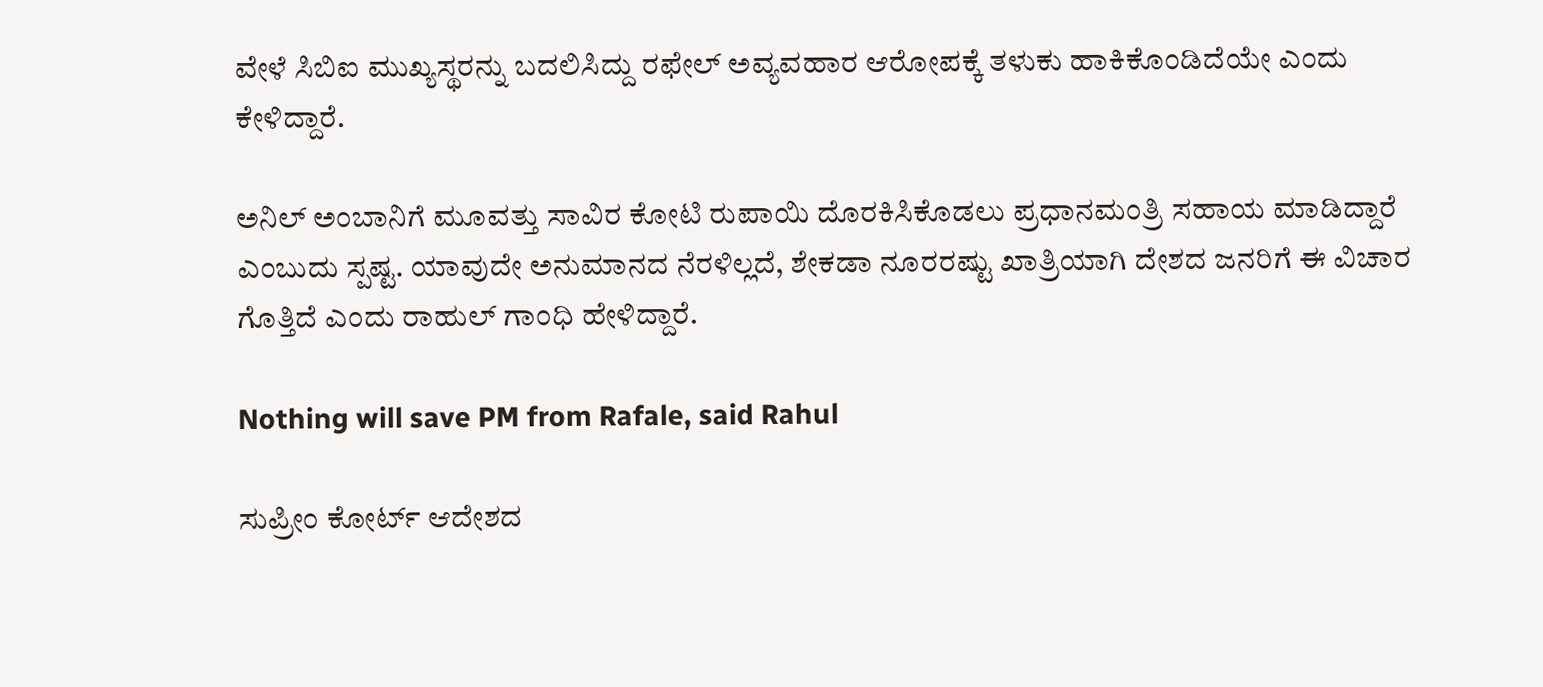ವೇಳೆ ಸಿಬಿಐ ಮುಖ್ಯಸ್ಥರನ್ನು ಬದಲಿಸಿದ್ದು ರಫೇಲ್ ಅವ್ಯವಹಾರ ಆರೋಪಕ್ಕೆ ತಳುಕು ಹಾಕಿಕೊಂಡಿದೆಯೇ ಎಂದು ಕೇಳಿದ್ದಾರೆ.

ಅನಿಲ್ ಅಂಬಾನಿಗೆ ಮೂವತ್ತು ಸಾವಿರ ಕೋಟಿ ರುಪಾಯಿ ದೊರಕಿಸಿಕೊಡಲು ಪ್ರಧಾನಮಂತ್ರಿ ಸಹಾಯ ಮಾಡಿದ್ದಾರೆ ಎಂಬುದು ಸ್ಪಷ್ಟ. ಯಾವುದೇ ಅನುಮಾನದ ನೆರಳಿಲ್ಲದೆ, ಶೇಕಡಾ ನೂರರಷ್ಟು ಖಾತ್ರಿಯಾಗಿ ದೇಶದ ಜನರಿಗೆ ಈ ವಿಚಾರ ಗೊತ್ತಿದೆ ಎಂದು ರಾಹುಲ್ ಗಾಂಧಿ ಹೇಳಿದ್ದಾರೆ.

Nothing will save PM from Rafale, said Rahul

ಸುಪ್ರೀಂ ಕೋರ್ಟ್ ಆದೇಶದ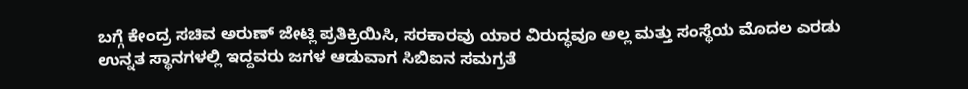ಬಗ್ಗೆ ಕೇಂದ್ರ ಸಚಿವ ಅರುಣ್ ಜೇಟ್ಲಿ ಪ್ರತಿಕ್ರಿಯಿಸಿ, ಸರಕಾರವು ಯಾರ ವಿರುದ್ಧವೂ ಅಲ್ಲ ಮತ್ತು ಸಂಸ್ಥೆಯ ಮೊದಲ ಎರಡು ಉನ್ನತ ಸ್ಥಾನಗಳಲ್ಲಿ ಇದ್ದವರು ಜಗಳ ಆಡುವಾಗ ಸಿಬಿಐನ ಸಮಗ್ರತೆ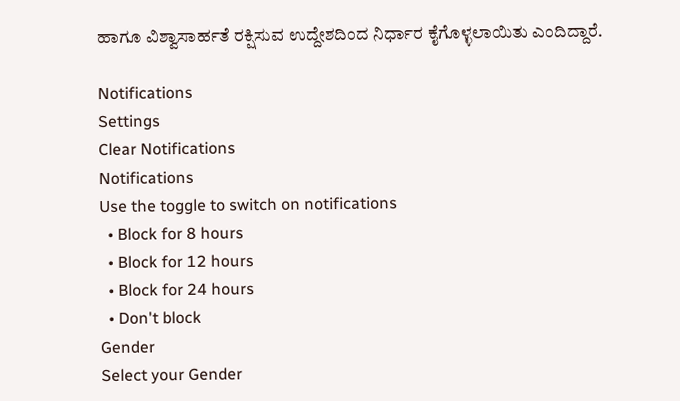ಹಾಗೂ ವಿಶ್ವಾಸಾರ್ಹತೆ ರಕ್ಷಿಸುವ ಉದ್ದೇಶದಿಂದ ನಿರ್ಧಾರ ಕೈಗೊಳ್ಳಲಾಯಿತು ಎಂದಿದ್ದಾರೆ.

Notifications
Settings
Clear Notifications
Notifications
Use the toggle to switch on notifications
  • Block for 8 hours
  • Block for 12 hours
  • Block for 24 hours
  • Don't block
Gender
Select your Gender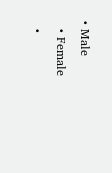• Male
  • Female
  •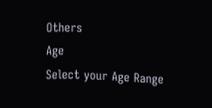Others
Age
Select your Age Range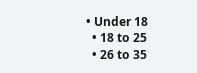• Under 18
  • 18 to 25
  • 26 to 35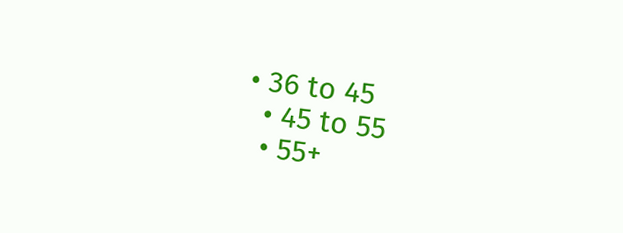• 36 to 45
  • 45 to 55
  • 55+